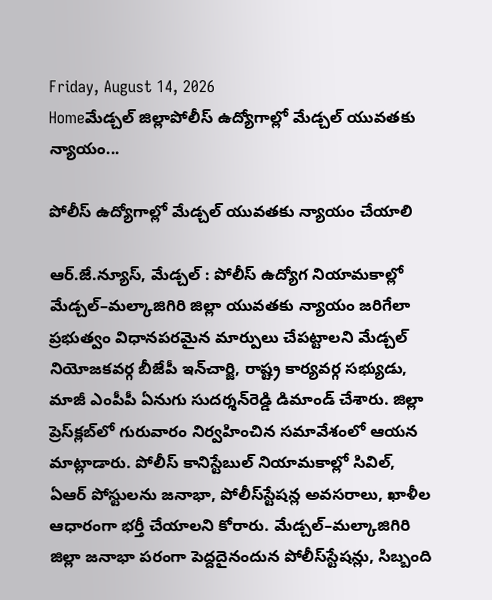Friday, August 14, 2026
Homeమేడ్చల్ జిల్లాపోలీస్‌ ఉద్యోగాల్లో మేడ్చల్‌ యువతకు న్యాయం...

పోలీస్‌ ఉద్యోగాల్లో మేడ్చల్‌ యువతకు న్యాయం చేయాలి

ఆర్.జే.న్యూస్, మేడ్చల్‌ : పోలీస్‌ ఉద్యోగ నియామకాల్లో మేడ్చల్‌–మల్కాజిగిరి జిల్లా యువతకు న్యాయం జరిగేలా ప్రభుత్వం విధానపరమైన మార్పులు చేపట్టాలని మేడ్చల్‌ నియోజకవర్గ బీజేపీ ఇన్‌చార్జి, రాష్ట్ర కార్యవర్గ సభ్యుడు, మాజీ ఎంపీపీ ఏనుగు సుదర్శన్‌రెడ్డి డిమాండ్‌ చేశారు. జిల్లా ప్రెస్‌క్లబ్‌లో గురువారం నిర్వహించిన సమావేశంలో ఆయన మాట్లాడారు. పోలీస్‌ కానిస్టేబుల్‌ నియామకాల్లో సివిల్‌, ఏఆర్‌ పోస్టులను జనాభా, పోలీస్‌స్టేషన్ల అవసరాలు, ఖాళీల ఆధారంగా భర్తీ చేయాలని కోరారు. మేడ్చల్‌–మల్కాజిగిరి జిల్లా జనాభా పరంగా పెద్దదైనందున పోలీస్‌స్టేషన్లు, సిబ్బంది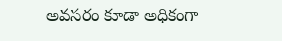అవసరం కూడా అధికంగా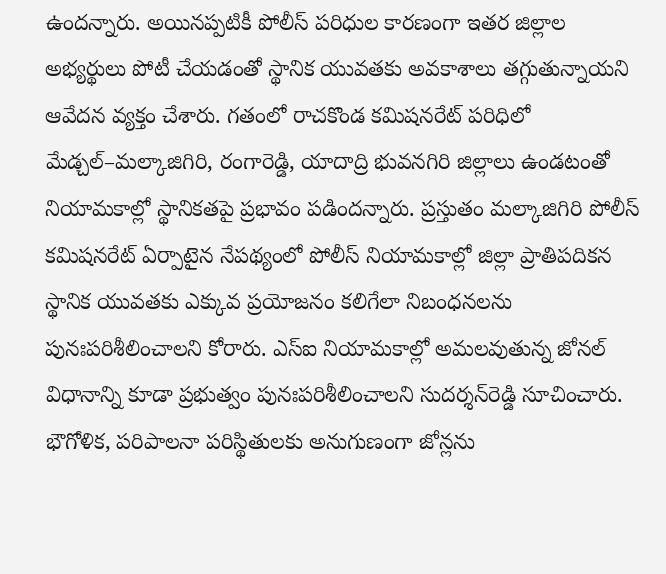ఉందన్నారు. అయినప్పటికీ పోలీస్‌ పరిధుల కారణంగా ఇతర జిల్లాల అభ్యర్థులు పోటీ చేయడంతో స్థానిక యువతకు అవకాశాలు తగ్గుతున్నాయని ఆవేదన వ్యక్తం చేశారు. గతంలో రాచకొండ కమిషనరేట్‌ పరిధిలో మేడ్చల్‌–మల్కాజిగిరి, రంగారెడ్డి, యాదాద్రి భువనగిరి జిల్లాలు ఉండటంతో నియామకాల్లో స్థానికతపై ప్రభావం పడిందన్నారు. ప్రస్తుతం మల్కాజిగిరి పోలీస్‌ కమిషనరేట్‌ ఏర్పాటైన నేపథ్యంలో పోలీస్‌ నియామకాల్లో జిల్లా ప్రాతిపదికన స్థానిక యువతకు ఎక్కువ ప్రయోజనం కలిగేలా నిబంధనలను పునఃపరిశీలించాలని కోరారు. ఎస్‌ఐ నియామకాల్లో అమలవుతున్న జోనల్‌ విధానాన్ని కూడా ప్రభుత్వం పునఃపరిశీలించాలని సుదర్శన్‌రెడ్డి సూచించారు. భౌగోళిక, పరిపాలనా పరిస్థితులకు అనుగుణంగా జోన్లను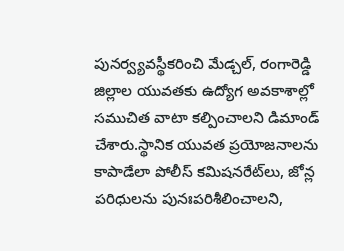పునర్వ్యవస్థీకరించి మేడ్చల్‌, రంగారెడ్డి జిల్లాల యువతకు ఉద్యోగ అవకాశాల్లో సముచిత వాటా కల్పించాలని డిమాండ్‌ చేశారు.స్థానిక యువత ప్రయోజనాలను కాపాడేలా పోలీస్‌ కమిషనరేట్‌లు, జోన్ల పరిధులను పునఃపరిశీలించాలని,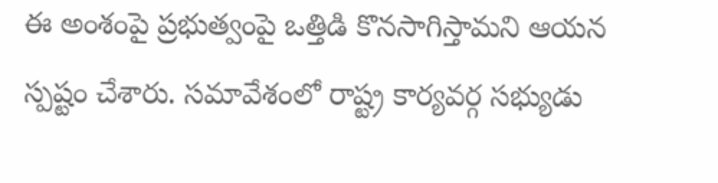ఈ అంశంపై ప్రభుత్వంపై ఒత్తిడి కొనసాగిస్తామని ఆయన స్పష్టం చేశారు. సమావేశంలో రాష్ట్ర కార్యవర్గ సభ్యుడు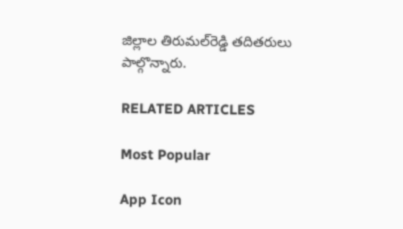జిల్లాల తిరుమల్‌రెడ్డి తదితరులు పాల్గొన్నారు.

RELATED ARTICLES

Most Popular

App Icon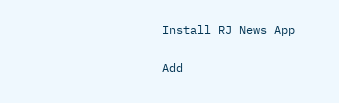Install RJ News App

Add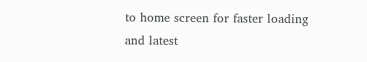to home screen for faster loading and latest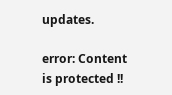updates.

error: Content is protected !!